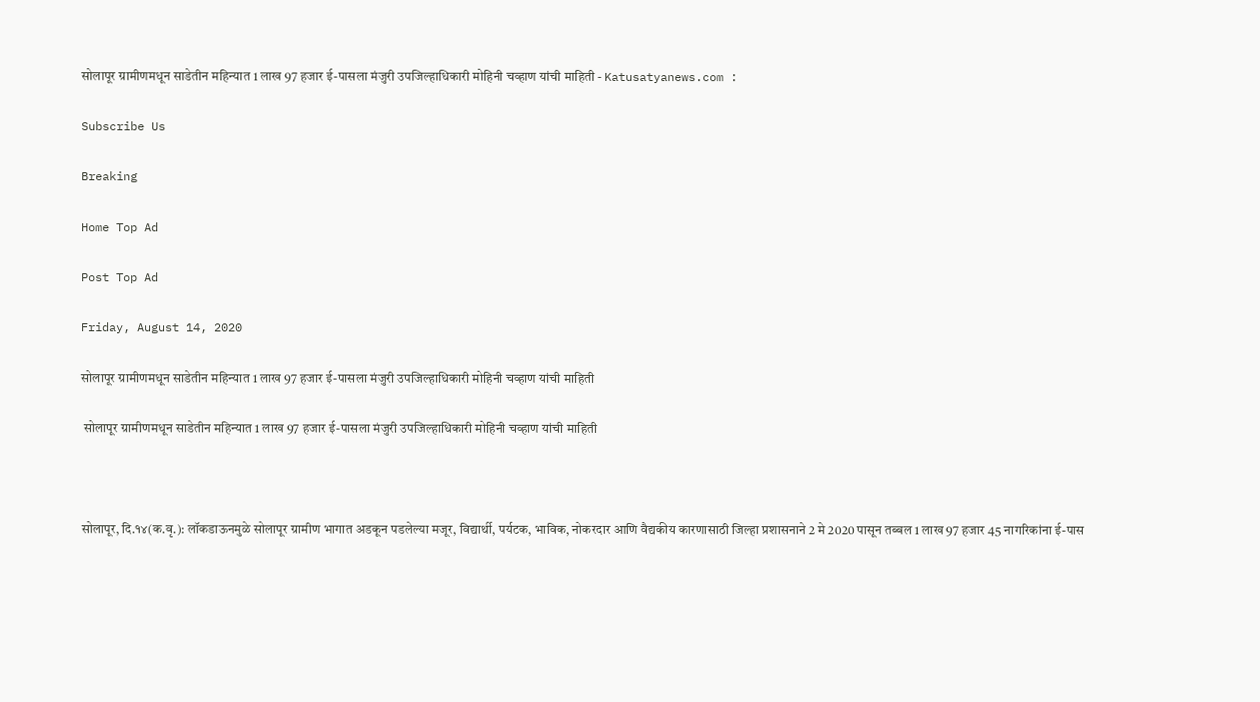सोलापूर ग्रामीणमधून साडेतीन महिन्यात 1 लाख 97 हजार ई-पासला मंजुरी उपजिल्हाधिकारी मोहिनी चव्हाण यांची माहिती - Katusatyanews.com :

Subscribe Us

Breaking

Home Top Ad

Post Top Ad

Friday, August 14, 2020

सोलापूर ग्रामीणमधून साडेतीन महिन्यात 1 लाख 97 हजार ई-पासला मंजुरी उपजिल्हाधिकारी मोहिनी चव्हाण यांची माहिती

 सोलापूर ग्रामीणमधून साडेतीन महिन्यात 1 लाख 97 हजार ई-पासला मंजुरी उपजिल्हाधिकारी मोहिनी चव्हाण यांची माहिती



सोलापूर, दि.१४(क.वृ.): लॉकडाऊनमुळे सोलापूर ग्रामीण भागात अडकून पडलेल्या मजूर, विद्यार्थी, पर्यटक, भाविक, नोकरदार आणि वैद्यकीय कारणासाठी जिल्हा प्रशासनाने 2 मे 2020 पासून तब्बल 1 लाख 97 हजार 45 नागरिकांना ई-पास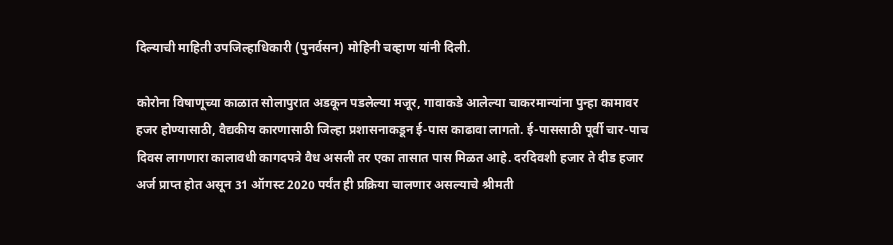दिल्याची माहिती उपजिल्हाधिकारी (पुनर्वसन) मोहिनी चव्हाण यांनी दिली.

कोरोना विषाणूच्या काळात सोलापुरात अडकून पडलेल्या मजूर, गावाकडे आलेल्या चाकरमान्यांना पुन्हा कामावर हजर होण्यासाठी, वैद्यकीय कारणासाठी जिल्हा प्रशासनाकडून ई-पास काढावा लागतो. ई-पाससाठी पूर्वी चार-पाच दिवस लागणारा कालावधी कागदपत्रे वैध असली तर एका तासात पास मिळत आहे. दरदिवशी हजार ते दीड हजार अर्ज प्राप्त होत असून 31 ऑगस्ट 2020 पर्यंत ही प्रक्रिया चालणार असल्याचे श्रीमती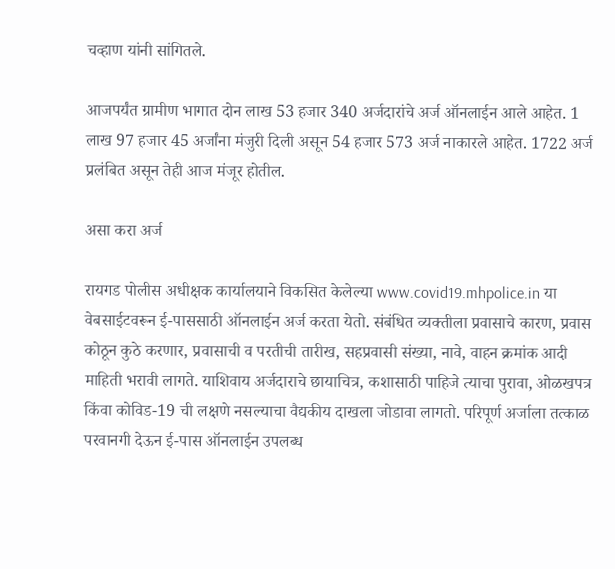चव्हाण यांनी सांगितले.

आजपर्यंत ग्रामीण भागात दोन लाख 53 हजार 340 अर्जदारांचे अर्ज ऑनलाईन आले आहेत. 1 लाख 97 हजार 45 अर्जांना मंजुरी दिली असून 54 हजार 573 अर्ज नाकारले आहेत. 1722 अर्ज प्रलंबित असून तेही आज मंजूर होतील.

असा करा अर्ज

रायगड पोलीस अधीक्षक कार्यालयाने विकसित केलेल्या www.covid19.mhpolice.in या वेबसाईटवरून ई-पाससाठी ऑनलाईन अर्ज करता येतो. संबंधित व्यक्तीला प्रवासाचे कारण, प्रवास कोठून कुठे करणार, प्रवासाची व परतीची तारीख, सहप्रवासी संख्या, नावे, वाहन क्रमांक आदी माहिती भरावी लागते. याशिवाय अर्जदाराचे छायाचित्र, कशासाठी पाहिजे त्याचा पुरावा, ओळखपत्र किंवा कोविड-19 ची लक्षणे नसल्याचा वैद्यकीय दाखला जोडावा लागतो. परिपूर्ण अर्जाला तत्काळ परवानगी देऊन ई-पास ऑनलाईन उपलब्ध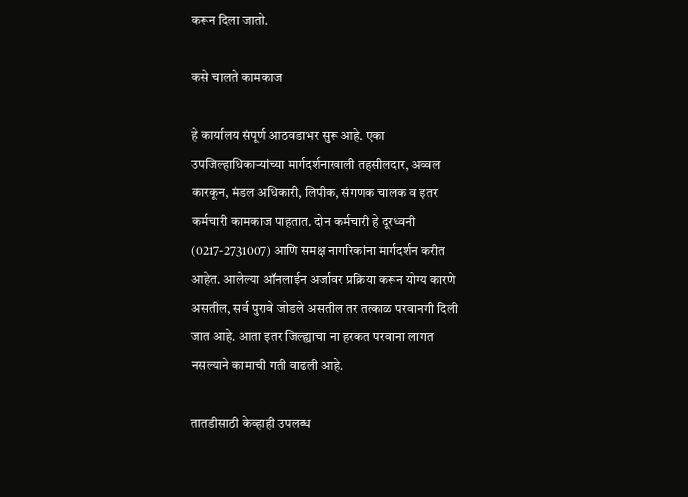करून दिला जातो.

कसे चालते कामकाज

हे कार्यालय संपूर्ण आठवडाभर सुरू आहे. एका उपजिल्हाधिकाऱ्यांच्या मार्गदर्शनाखाली तहसीलदार, अव्वल कारकून, मंडल अधिकारी, लिपीक, संगणक चालक व इतर कर्मचारी कामकाज पाहतात. दोन कर्मचारी हे दूरध्वनी (0217-2731007) आणि समक्ष नागरिकांना मार्गदर्शन करीत आहेत. आलेल्या ऑनलाईन अर्जावर प्रक्रिया करून योग्य कारणे असतील, सर्व पुरावे जोडले असतील तर तत्काळ परवानगी दिली जात आहे. आता इतर जिल्ह्याचा ना हरकत परवाना लागत नसल्याने कामाची गती वाढली आहे.

तातडीसाठी केव्हाही उपलब्ध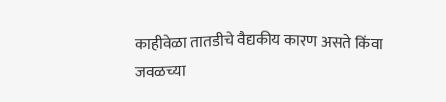काहीवेळा तातडीचे वैद्यकीय कारण असते किंवा जवळच्या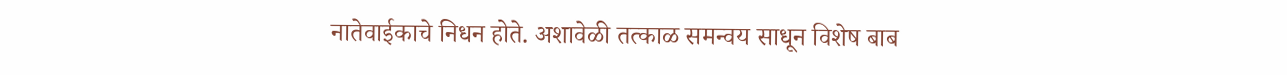नातेवाईकाचे निधन होते. अशावेळी तत्काळ समन्वय साधून विशेष बाब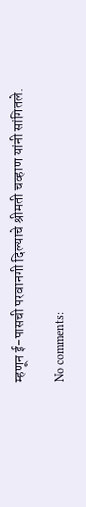म्हणून ई-पासची परवानगी दिल्याचे श्रीमती चव्हाण यांनी सांगितले.

No comments: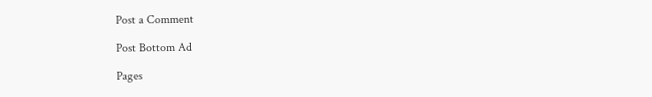Post a Comment

Post Bottom Ad

Pages